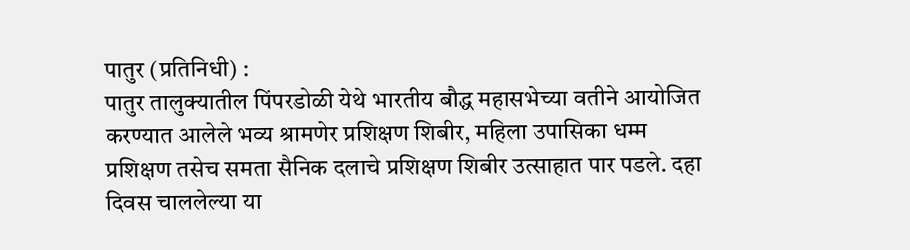पातुर (प्रतिनिधी) :
पातुर तालुक्यातील पिंपरडोळी येथे भारतीय बौद्ध महासभेच्या वतीने आयोजित करण्यात आलेले भव्य श्रामणेर प्रशिक्षण शिबीर, महिला उपासिका धम्म प्रशिक्षण तसेच समता सैनिक दलाचे प्रशिक्षण शिबीर उत्साहात पार पडले. दहा दिवस चाललेल्या या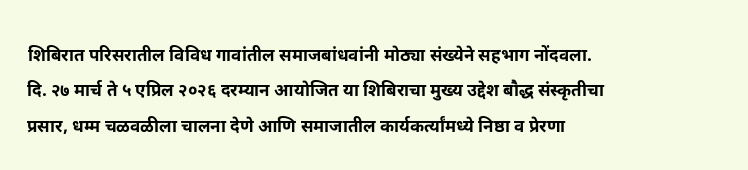शिबिरात परिसरातील विविध गावांतील समाजबांधवांनी मोठ्या संख्येने सहभाग नोंदवला.
दि. २७ मार्च ते ५ एप्रिल २०२६ दरम्यान आयोजित या शिबिराचा मुख्य उद्देश बौद्ध संस्कृतीचा प्रसार, धम्म चळवळीला चालना देणे आणि समाजातील कार्यकर्त्यांमध्ये निष्ठा व प्रेरणा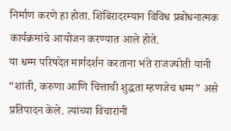निर्माण करणे हा होता. शिबिरादरम्यान विविध प्रबोधनात्मक कार्यक्रमांचे आयोजन करण्यात आले होते.
या धम्म परिषदेत मार्गदर्शन करताना भंते राजज्योती यांनी “शांती, करुणा आणि चित्ताची शुद्धता म्हणजेच धम्म” असे प्रतिपादन केले. त्यांच्या विचारांनी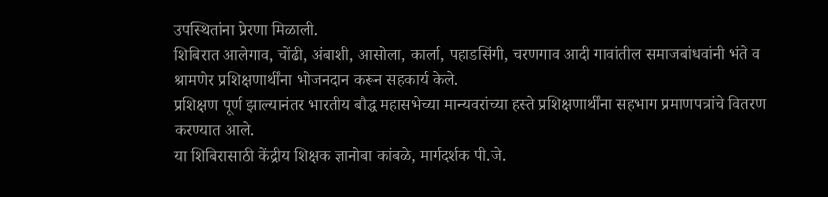उपस्थितांना प्रेरणा मिळाली.
शिबिरात आलेगाव, चोंढी, अंबाशी, आसोला, कार्ला, पहाडसिंगी, चरणगाव आदी गावांतील समाजबांधवांनी भंते व श्रामणेर प्रशिक्षणार्थींना भोजनदान करून सहकार्य केले.
प्रशिक्षण पूर्ण झाल्यानंतर भारतीय बौद्ध महासभेच्या मान्यवरांच्या हस्ते प्रशिक्षणार्थींना सहभाग प्रमाणपत्रांचे वितरण करण्यात आले.
या शिबिरासाठी केंद्रीय शिक्षक ज्ञानोबा कांबळे, मार्गदर्शक पी.जे.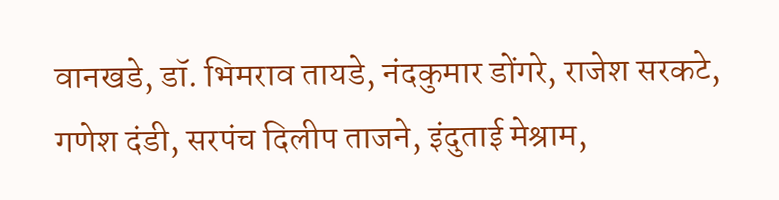वानखडे, डॉ. भिमराव तायडे, नंदकुमार डोंगरे, राजेश सरकटे, गणेश दंडी, सरपंच दिलीप ताजने, इंदुताई मेश्राम,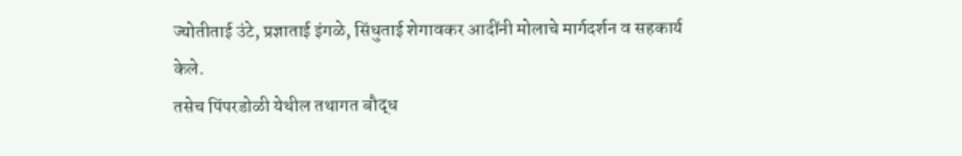ज्योतीताई उंटे, प्रज्ञाताई इंगळे, सिंधुताई शेगावकर आदींनी मोलाचे मार्गदर्शन व सहकार्य केले.
तसेच पिंपरडोळी येथील तथागत बौद्ध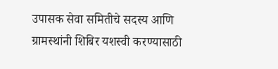उपासक सेवा समितीचे सदस्य आणि ग्रामस्थांनी शिबिर यशस्वी करण्यासाठी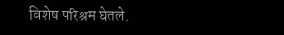विशेष परिश्रम घेतले.